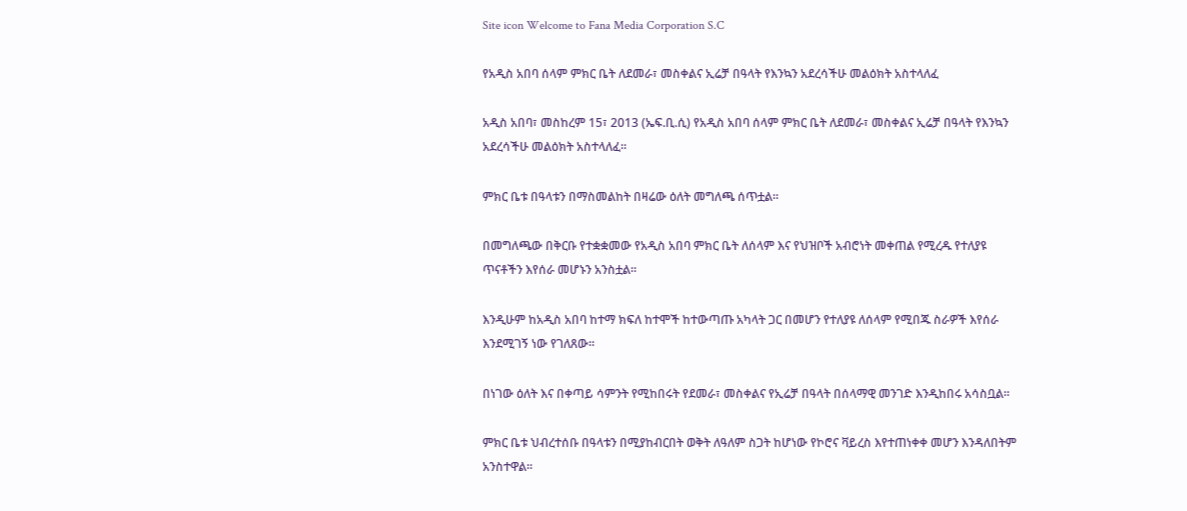Site icon Welcome to Fana Media Corporation S.C

የአዲስ አበባ ሰላም ምክር ቤት ለደመራ፣ መስቀልና ኢሬቻ በዓላት የእንኳን አደረሳችሁ መልዕክት አስተላለፈ

አዲስ አበባ፣ መስከረም 15፣ 2013 (ኤፍ.ቢ.ሲ) የአዲስ አበባ ሰላም ምክር ቤት ለደመራ፣ መስቀልና ኢሬቻ በዓላት የእንኳን አደረሳችሁ መልዕክት አስተላለፈ፡፡

ምክር ቤቱ በዓላቱን በማስመልከት በዛሬው ዕለት መግለጫ ሰጥቷል፡፡

በመግለጫው በቅርቡ የተቋቋመው የአዲስ አበባ ምክር ቤት ለሰላም እና የህዝቦች አብሮነት መቀጠል የሚረዱ የተለያዩ ጥናቶችን እየሰራ መሆኑን አንስቷል፡፡

እንዲሁም ከአዲስ አበባ ከተማ ክፍለ ከተሞች ከተውጣጡ አካላት ጋር በመሆን የተለያዩ ለሰላም የሚበጁ ስራዎች እየሰራ እንደሚገኝ ነው የገለጸው፡፡

በነገው ዕለት እና በቀጣይ ሳምንት የሚከበሩት የደመራ፣ መስቀልና የኢሬቻ በዓላት በሰላማዊ መንገድ እንዲከበሩ አሳስቧል፡፡

ምክር ቤቱ ህብረተሰቡ በዓላቱን በሚያከብርበት ወቅት ለዓለም ስጋት ከሆነው የኮሮና ቫይረስ እየተጠነቀቀ መሆን እንዳለበትም አንስተዋል፡፡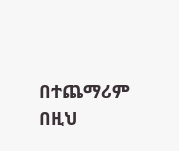በተጨማሪም በዚህ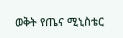ወቅት የጤና ሚኒስቴር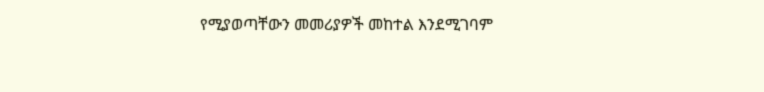የሚያወጣቸውን መመሪያዎች መከተል እንደሚገባም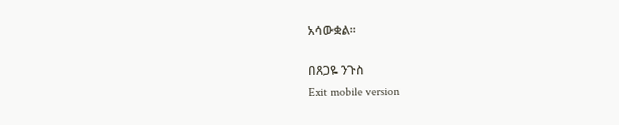አሳውቋል፡፡

በጸጋዬ ንጉስ
Exit mobile version